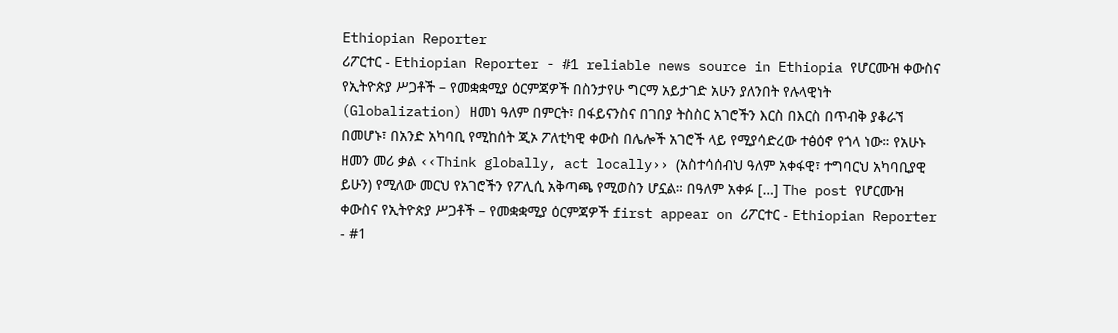Ethiopian Reporter
ሪፖርተር - Ethiopian Reporter - #1 reliable news source in Ethiopia የሆርሙዝ ቀውስና የኢትዮጵያ ሥጋቶች – የመቋቋሚያ ዕርምጃዎች በስንታየሁ ግርማ አይታገድ አሁን ያለንበት የሉላዊነት (Globalization) ዘመነ ዓለም በምርት፣ በፋይናንስና በገበያ ትስስር አገሮችን እርስ በእርስ በጥብቅ ያቆራኘ በመሆኑ፣ በአንድ አካባቢ የሚከሰት ጂኦ ፖለቲካዊ ቀውስ በሌሎች አገሮች ላይ የሚያሳድረው ተፅዕኖ የጎላ ነው። የአሁኑ ዘመን መሪ ቃል ‹‹Think globally, act locally›› (አስተሳሰብህ ዓለም አቀፋዊ፣ ተግባርህ አካባቢያዊ ይሁን) የሚለው መርህ የአገሮችን የፖሊሲ አቅጣጫ የሚወስን ሆኗል። በዓለም አቀፉ […] The post የሆርሙዝ ቀውስና የኢትዮጵያ ሥጋቶች – የመቋቋሚያ ዕርምጃዎች first appear on ሪፖርተር - Ethiopian Reporter - #1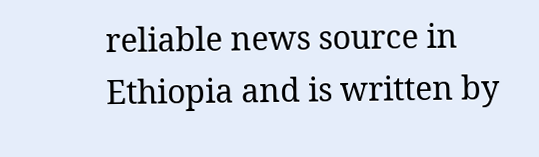reliable news source in Ethiopia and is written by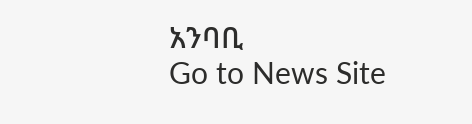አንባቢ
Go to News Site